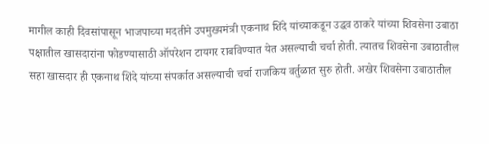मागील काही दिवसांपासून भाजपाच्या मदतीने उपमुख्यमंत्री एकनाथ शिंदे यांच्याकडून उद्धव ठाकरे यांच्या शिवसेना उबाठा पक्षातील खासदारांना फोडण्यासाठी ऑपरेशन टायगर राबविण्यात येत असल्याची चर्चा होती. त्यातच शिवसेना उबाठातील सहा खासदार ही एकनाथ शिंदे यांच्या संपर्कात असल्याची चर्चा राजकिय वर्तुळात सुरु होती. अखेर शिवसेना उबाठातील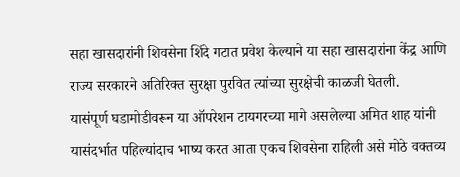सहा खासदारांनी शिवसेना शिंदे गटात प्रवेश केल्याने या सहा खासदारांना केंद्र आणि राज्य सरकारने अतिरिक्त सुरक्षा पुरवित त्यांच्या सुरक्षेची काळजी घेतली.
यासंपूर्ण घडामोडीवरून या ऑपरेशन टायगरच्या मागे असलेल्या अमित शाह यांनी यासंदर्भात पहिल्यांदाच भाष्य करत आता एकच शिवसेना राहिली असे मोठे वक्तव्य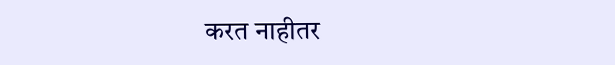करत नाहीतर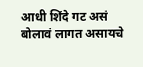आधी शिंदे गट असं बोलावं लागत असायचे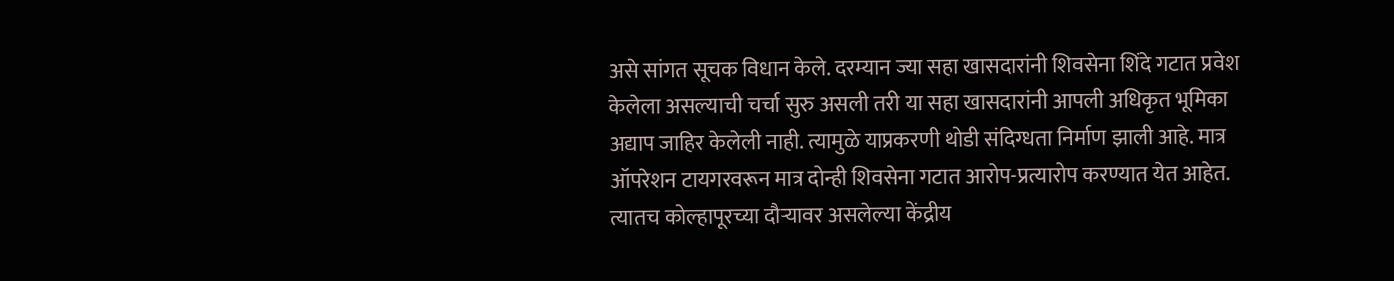असे सांगत सूचक विधान केले. दरम्यान ज्या सहा खासदारांनी शिवसेना शिंदे गटात प्रवेश केलेला असल्याची चर्चा सुरु असली तरी या सहा खासदारांनी आपली अधिकृत भूमिका अद्याप जाहिर केलेली नाही. त्यामुळे याप्रकरणी थोडी संदिग्धता निर्माण झाली आहे. मात्र ऑपरेशन टायगरवरून मात्र दोन्ही शिवसेना गटात आरोप-प्रत्यारोप करण्यात येत आहेत. त्यातच कोल्हापूरच्या दौऱ्यावर असलेल्या केंद्रीय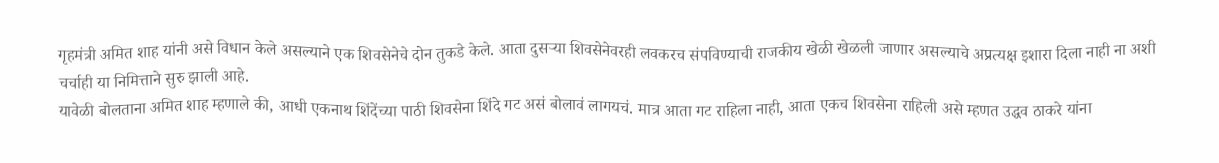गृहमंत्री अमित शाह यांनी असे विधान केले असल्याने एक शिवसेनेचे दोन तुकडे केले. आता दुसऱ्या शिवसेनेवरही लवकरच संपविण्याची राजकीय खेळी खेळली जाणार असल्याचे अप्रत्यक्ष इशारा दिला नाही ना अशी चर्चाही या निमित्ताने सुरु झाली आहे.
यावेळी बोलताना अमित शाह म्हणाले की, आधी एकनाथ शिंदेंच्या पाठी शिवसेना शिंदे गट असं बोलावं लागयचं. मात्र आता गट राहिला नाही, आता एकच शिवसेना राहिली असे म्हणत उद्धव ठाकरे यांना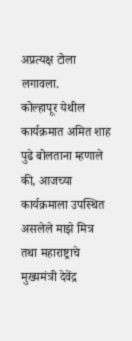अप्रत्यक्ष टोला लगावला.
कोल्हापूर येथील कार्यक्रमात अमित शाह पुढे बोलताना म्हणाले की, आजच्या कार्यक्रमाला उपस्थित असलेले माझे मित्र तथा महाराष्ट्राचे मुख्यमंत्री देवेंद्र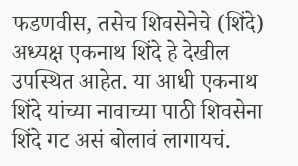फडणवीस, तसेच शिवसेनेचे (शिंदे) अध्यक्ष एकनाथ शिंदे हे देखील उपस्थित आहेत. या आधी एकनाथ शिंदे यांच्या नावाच्या पाठी शिवसेना शिंदे गट असं बोलावं लागायचं.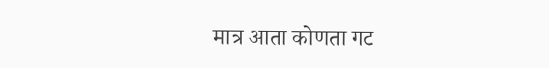मात्र आता कोणता गट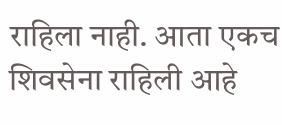राहिला नाही. आता एकच शिवसेना राहिली आहे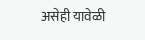असेही यावेळी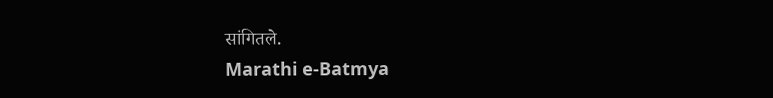सांगितले.
Marathi e-Batmya